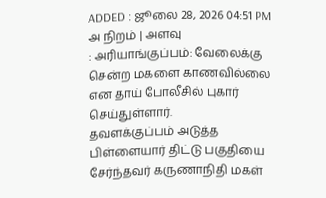ADDED : ஜூலை 28, 2026 04:51 PM
அ நிறம் | அளவு
: அரியாங்குப்பம்: வேலைக்கு சென்ற மகளை காணவில்லை என தாய் போலீசில் புகார் செய்துள்ளார்.
தவளக்குப்பம் அடுத்த பிள்ளையார் திட்டு பகுதியை சேர்ந்தவர் கருணாநிதி மகள்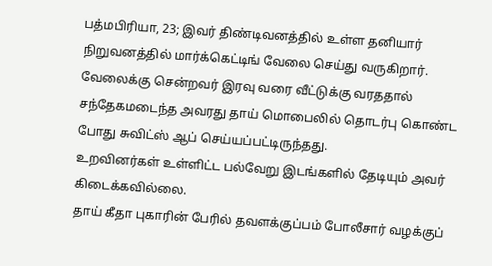பத்மபிரியா, 23; இவர் திண்டிவனத்தில் உள்ள தனியார் நிறுவனத்தில் மார்க்கெட்டிங் வேலை செய்து வருகிறார். வேலைக்கு சென்றவர் இரவு வரை வீட்டுக்கு வரததால் சந்தேகமடைந்த அவரது தாய் மொபைலில் தொடர்பு கொண்ட போது சுவிட்ஸ் ஆப் செய்யப்பட்டிருந்தது.
உறவினர்கள் உள்ளிட்ட பல்வேறு இடங்களில் தேடியும் அவர் கிடைக்கவில்லை.
தாய் கீதா புகாரின் பேரில் தவளக்குப்பம் போலீசார் வழக்குப்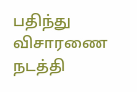பதிந்து விசாரணை நடத்தி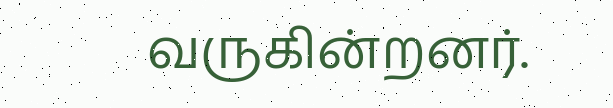வருகின்றனர்.